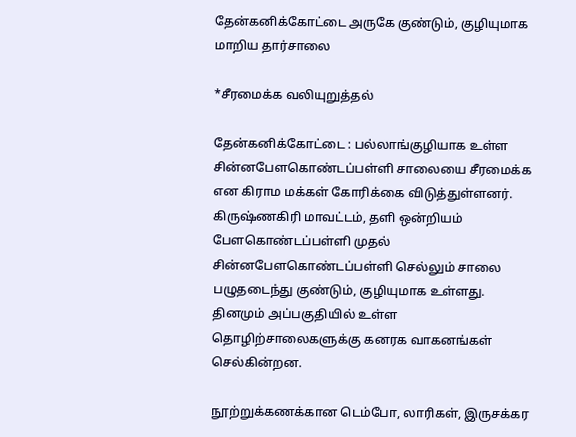தேன்கனிக்கோட்டை அருகே குண்டும், குழியுமாக மாறிய தார்சாலை

*சீரமைக்க வலியுறுத்தல்

தேன்கனிக்கோட்டை : பல்லாங்குழியாக உள்ள சின்னபேளகொண்டப்பள்ளி சாலையை சீரமைக்க என கிராம மக்கள் கோரிக்கை விடுத்துள்ளனர். கிருஷ்ணகிரி மாவட்டம், தளி ஒன்றியம் பேளகொண்டப்பள்ளி முதல் சின்னபேளகொண்டப்பள்ளி செல்லும் சாலை பழுதடைந்து குண்டும், குழியுமாக உள்ளது. தினமும் அப்பகுதியில் உள்ள தொழிற்சாலைகளுக்கு கனரக வாகனங்கள் செல்கின்றன.

நூற்றுக்கணக்கான டெம்போ, லாரிகள், இருசக்கர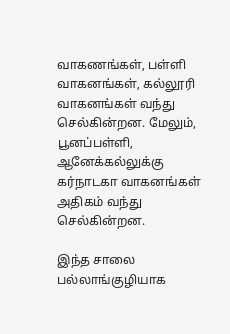வாகணங்கள், பள்ளி வாகனங்கள், கல்லூரி வாகனங்கள் வந்து செல்கின்றன. மேலும், பூனப்பள்ளி, ஆனேக்கல்லுக்கு கர்நாடகா வாகனங்கள் அதிகம் வந்து செல்கின்றன.

இந்த சாலை பல்லாங்குழியாக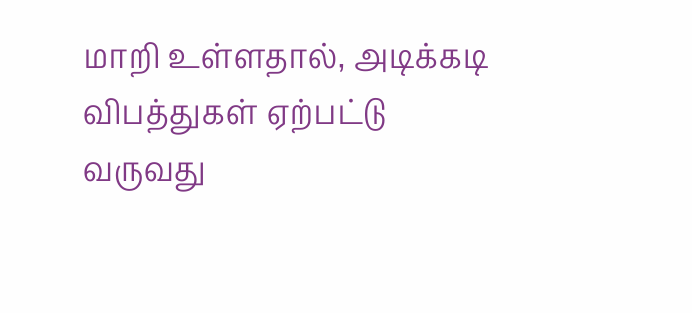மாறி உள்ளதால், அடிக்கடி விபத்துகள் ஏற்பட்டு வருவது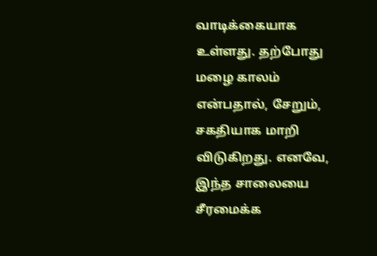வாடிக்கையாக உள்ளது. தற்போது மழை காலம் என்பதால், சேறும், சகதியாக மாறி விடுகிறது. எனவே, இந்த சாலையை சீரமைக்க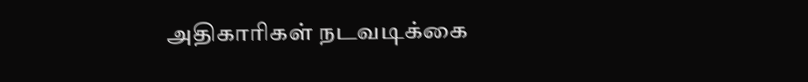அதிகாரிகள் நடவடிக்கை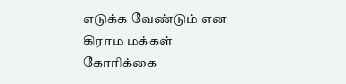எடுக்க வேண்டும் என கிராம மக்கள் கோரிக்கை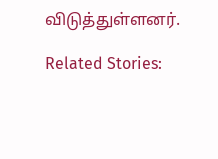விடுத்துள்ளனர்.

Related Stories: